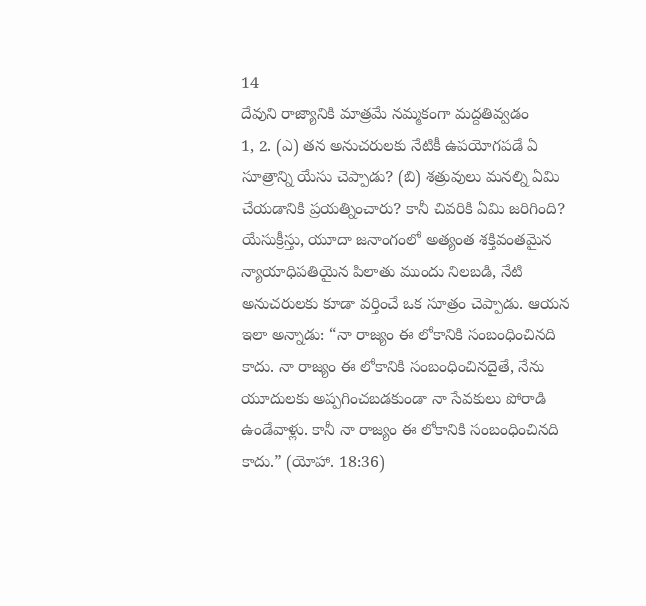14
దేవుని రాజ్యానికి మాత్రమే నమ్మకంగా మద్దతివ్వడం
1, 2. (ఎ) తన అనుచరులకు నేటికీ ఉపయోగపడే ఏ సూత్రాన్ని యేసు చెప్పాడు? (బి) శత్రువులు మనల్ని ఏమి చేయడానికి ప్రయత్నించారు? కానీ చివరికి ఏమి జరిగింది?
యేసుక్రీస్తు, యూదా జనాంగంలో అత్యంత శక్తివంతమైన న్యాయాధిపతియైన పిలాతు ముందు నిలబడి, నేటి అనుచరులకు కూడా వర్తించే ఒక సూత్రం చెప్పాడు. ఆయన ఇలా అన్నాడు: “నా రాజ్యం ఈ లోకానికి సంబంధించినది కాదు. నా రాజ్యం ఈ లోకానికి సంబంధించినదైతే, నేను యూదులకు అప్పగించబడకుండా నా సేవకులు పోరాడి ఉండేవాళ్లు. కానీ నా రాజ్యం ఈ లోకానికి సంబంధించినది కాదు.” (యోహా. 18:36)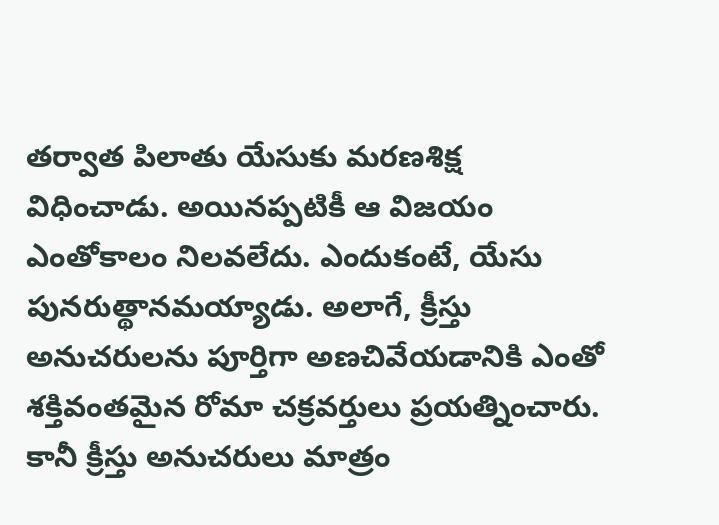తర్వాత పిలాతు యేసుకు మరణశిక్ష విధించాడు. అయినప్పటికీ ఆ విజయం ఎంతోకాలం నిలవలేదు. ఎందుకంటే, యేసు పునరుత్థానమయ్యాడు. అలాగే, క్రీస్తు అనుచరులను పూర్తిగా అణచివేయడానికి ఎంతో శక్తివంతమైన రోమా చక్రవర్తులు ప్రయత్నించారు. కానీ క్రీస్తు అనుచరులు మాత్రం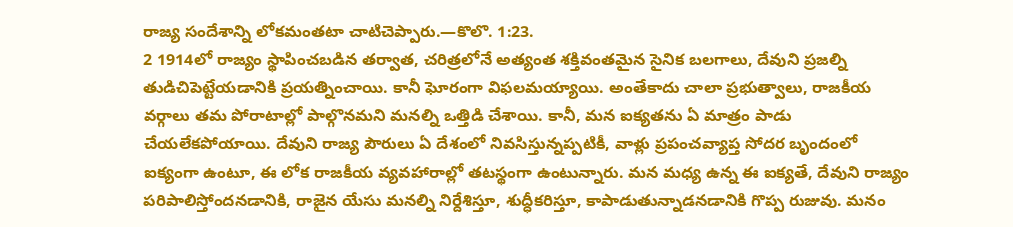రాజ్య సందేశాన్ని లోకమంతటా చాటిచెప్పారు.—కొలొ. 1:23.
2 1914లో రాజ్యం స్థాపించబడిన తర్వాత, చరిత్రలోనే అత్యంత శక్తివంతమైన సైనిక బలగాలు, దేవుని ప్రజల్ని తుడిచిపెట్టేయడానికి ప్రయత్నించాయి. కానీ ఘోరంగా విఫలమయ్యాయి. అంతేకాదు చాలా ప్రభుత్వాలు, రాజకీయ వర్గాలు తమ పోరాటాల్లో పాల్గొనమని మనల్ని ఒత్తిడి చేశాయి. కానీ, మన ఐక్యతను ఏ మాత్రం పాడు చేయలేకపోయాయి. దేవుని రాజ్య పౌరులు ఏ దేశంలో నివసిస్తున్నప్పటికీ, వాళ్లు ప్రపంచవ్యాప్త సోదర బృందంలో ఐక్యంగా ఉంటూ, ఈ లోక రాజకీయ వ్యవహారాల్లో తటస్థంగా ఉంటున్నారు. మన మధ్య ఉన్న ఈ ఐక్యతే, దేవుని రాజ్యం పరిపాలిస్తోందనడానికి, రాజైన యేసు మనల్ని నిర్దేశిస్తూ, శుద్ధీకరిస్తూ, కాపాడుతున్నాడనడానికి గొప్ప రుజువు. మనం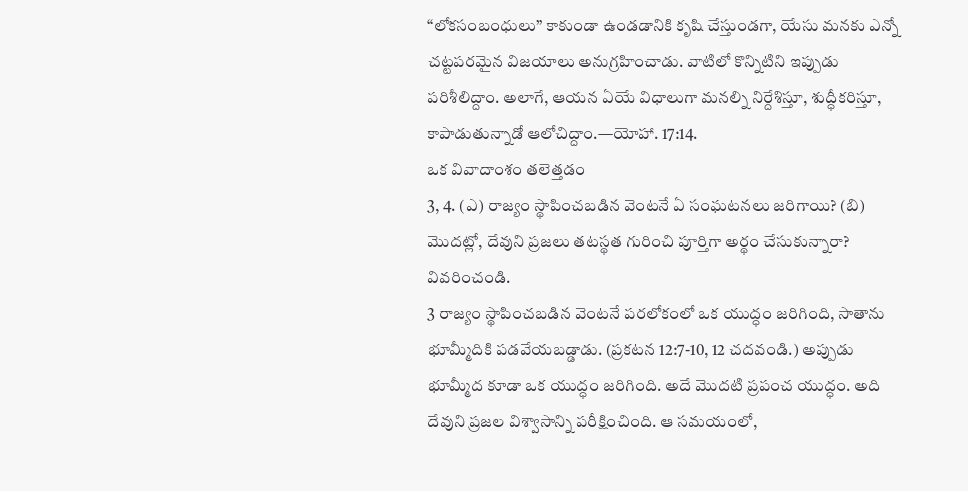“లోకసంబంధులు” కాకుండా ఉండడానికి కృషి చేస్తుండగా, యేసు మనకు ఎన్నో చట్టపరమైన విజయాలు అనుగ్రహించాడు. వాటిలో కొన్నిటిని ఇప్పుడు పరిశీలిద్దాం. అలాగే, ఆయన ఏయే విధాలుగా మనల్ని నిర్దేశిస్తూ, శుద్ధీకరిస్తూ, కాపాడుతున్నాడో ఆలోచిద్దాం.—యోహా. 17:14.
ఒక వివాదాంశం తలెత్తడం
3, 4. (ఎ) రాజ్యం స్థాపించబడిన వెంటనే ఏ సంఘటనలు జరిగాయి? (బి) మొదట్లో, దేవుని ప్రజలు తటస్థత గురించి పూర్తిగా అర్థం చేసుకున్నారా? వివరించండి.
3 రాజ్యం స్థాపించబడిన వెంటనే పరలోకంలో ఒక యుద్ధం జరిగింది, సాతాను భూమ్మీదికి పడవేయబడ్డాడు. (ప్రకటన 12:7-10, 12 చదవండి.) అప్పుడు భూమ్మీద కూడా ఒక యుద్ధం జరిగింది. అదే మొదటి ప్రపంచ యుద్ధం. అది దేవుని ప్రజల విశ్వాసాన్ని పరీక్షించింది. ఆ సమయంలో,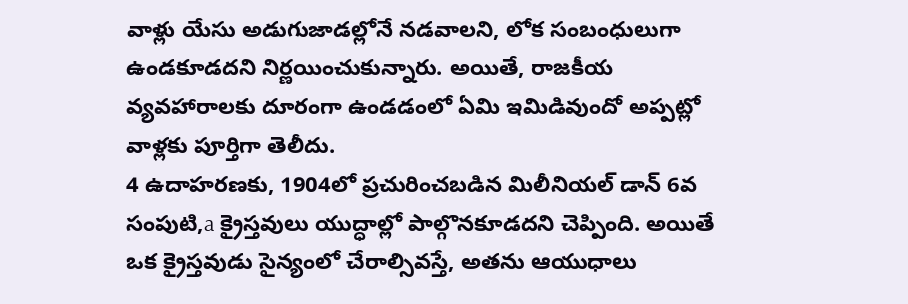వాళ్లు యేసు అడుగుజాడల్లోనే నడవాలని, లోక సంబంధులుగా ఉండకూడదని నిర్ణయించుకున్నారు. అయితే, రాజకీయ వ్యవహారాలకు దూరంగా ఉండడంలో ఏమి ఇమిడివుందో అప్పట్లో వాళ్లకు పూర్తిగా తెలీదు.
4 ఉదాహరణకు, 1904లో ప్రచురించబడిన మిలీనియల్ డాన్ 6వ సంపుటి,a క్రైస్తవులు యుద్ధాల్లో పాల్గొనకూడదని చెప్పింది. అయితే ఒక క్రైస్తవుడు సైన్యంలో చేరాల్సివస్తే, అతను ఆయుధాలు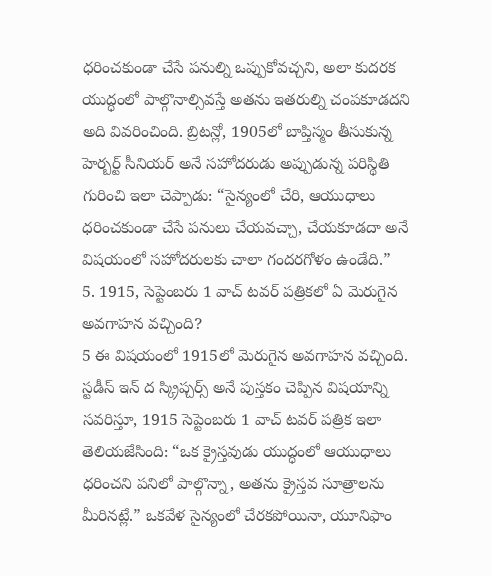ధరించకుండా చేసే పనుల్ని ఒప్పుకోవచ్చని, అలా కుదరక యుద్ధంలో పాల్గొనాల్సివస్తే అతను ఇతరుల్ని చంపకూడదని అది వివరించింది. బ్రిటన్లో, 1905లో బాప్తిస్మం తీసుకున్న హెర్బర్ట్ సీనియర్ అనే సహోదరుడు అప్పుడున్న పరిస్థితి గురించి ఇలా చెప్పాడు: “సైన్యంలో చేరి, ఆయుధాలు ధరించకుండా చేసే పనులు చేయవచ్చా, చేయకూడదా అనే విషయంలో సహోదరులకు చాలా గందరగోళం ఉండేది.”
5. 1915, సెప్టెంబరు 1 వాచ్ టవర్ పత్రికలో ఏ మెరుగైన అవగాహన వచ్చింది?
5 ఈ విషయంలో 1915లో మెరుగైన అవగాహన వచ్చింది. స్టడీస్ ఇన్ ద స్క్రిప్చర్స్ అనే పుస్తకం చెప్పిన విషయాన్ని సవరిస్తూ, 1915 సెప్టెంబరు 1 వాచ్ టవర్ పత్రిక ఇలా తెలియజేసింది: “ఒక క్రైస్తవుడు యుద్ధంలో ఆయుధాలు ధరించని పనిలో పాల్గొన్నా, అతను క్రైస్తవ సూత్రాలను మీరినట్లే.” ఒకవేళ సైన్యంలో చేరకపోయినా, యూనిఫాం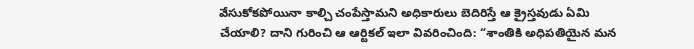వేసుకోకపోయినా కాల్చి చంపేస్తామని అధికారులు బెదిరిస్తే ఆ క్రైస్తవుడు ఏమి చేయాలి? దాని గురించి ఆ ఆర్టికల్ ఇలా వివరించింది: “శాంతికి అధిపతియైన మన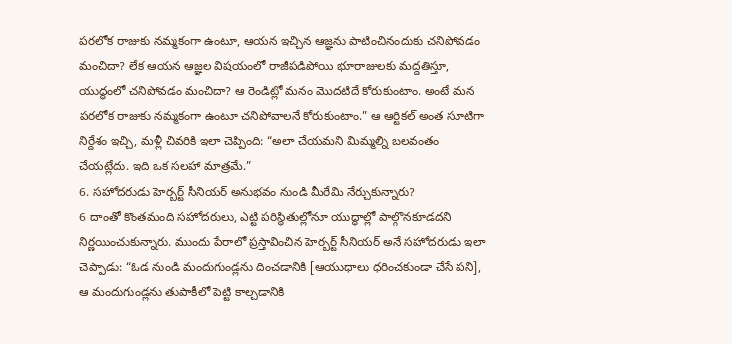పరలోక రాజుకు నమ్మకంగా ఉంటూ, ఆయన ఇచ్చిన ఆజ్ఞను పాటించినందుకు చనిపోవడం మంచిదా? లేక ఆయన ఆజ్ఞల విషయంలో రాజీపడిపోయి భూరాజులకు మద్దతిస్తూ, యుద్ధంలో చనిపోవడం మంచిదా? ఆ రెండిట్లో మనం మొదటిదే కోరుకుంటాం. అంటే మన పరలోక రాజుకు నమ్మకంగా ఉంటూ చనిపోవాలనే కోరుకుంటాం.” ఆ ఆర్టికల్ అంత సూటిగా నిర్దేశం ఇచ్చి, మళ్లీ చివరికి ఇలా చెప్పింది: “అలా చేయమని మిమ్మల్ని బలవంతం చేయట్లేదు. ఇది ఒక సలహా మాత్రమే.”
6. సహోదరుడు హెర్బర్ట్ సీనియర్ అనుభవం నుండి మీరేమి నేర్చుకున్నారు?
6 దాంతో కొంతమంది సహోదరులు, ఎట్టి పరిస్థితుల్లోనూ యుద్ధాల్లో పాల్గొనకూడదని నిర్ణయించుకున్నారు. ముందు పేరాలో ప్రస్తావించిన హెర్బర్ట్ సీనియర్ అనే సహోదరుడు ఇలా చెప్పాడు: “ఓడ నుండి మందుగుండ్లను దించడానికి [ఆయుధాలు ధరించకుండా చేసే పని], ఆ మందుగుండ్లను తుపాకీలో పెట్టి కాల్చడానికి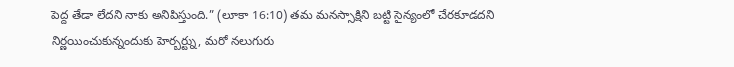పెద్ద తేడా లేదని నాకు అనిపిస్తుంది.” (లూకా 16:10) తమ మనస్సాక్షిని బట్టి సైన్యంలో చేరకూడదని నిర్ణయించుకున్నందుకు హెర్బర్ట్ను, మరో నలుగురు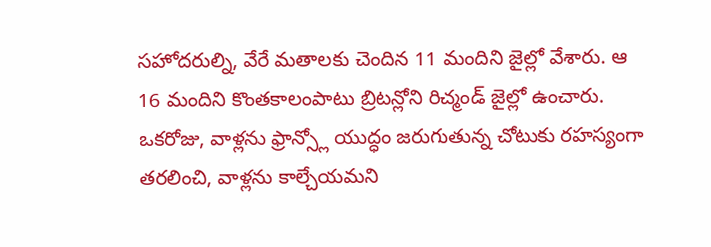సహోదరుల్ని, వేరే మతాలకు చెందిన 11 మందిని జైల్లో వేశారు. ఆ 16 మందిని కొంతకాలంపాటు బ్రిటన్లోని రిచ్మండ్ జైల్లో ఉంచారు. ఒకరోజు, వాళ్లను ఫ్రాన్స్లో యుద్ధం జరుగుతున్న చోటుకు రహస్యంగా తరలించి, వాళ్లను కాల్చేయమని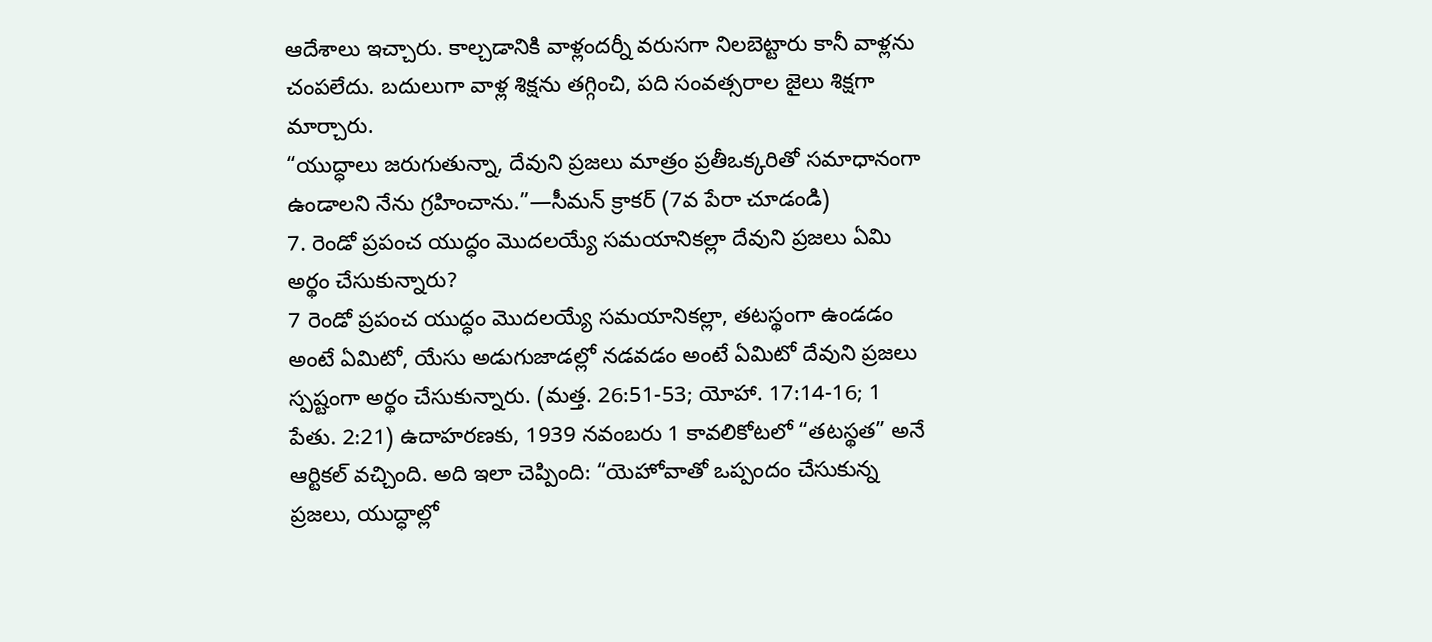ఆదేశాలు ఇచ్చారు. కాల్చడానికి వాళ్లందర్నీ వరుసగా నిలబెట్టారు కానీ వాళ్లను చంపలేదు. బదులుగా వాళ్ల శిక్షను తగ్గించి, పది సంవత్సరాల జైలు శిక్షగా మార్చారు.
“యుద్ధాలు జరుగుతున్నా, దేవుని ప్రజలు మాత్రం ప్రతీఒక్కరితో సమాధానంగా ఉండాలని నేను గ్రహించాను.”—సీమన్ క్రాకర్ (7వ పేరా చూడండి)
7. రెండో ప్రపంచ యుద్ధం మొదలయ్యే సమయానికల్లా దేవుని ప్రజలు ఏమి అర్థం చేసుకున్నారు?
7 రెండో ప్రపంచ యుద్ధం మొదలయ్యే సమయానికల్లా, తటస్థంగా ఉండడం అంటే ఏమిటో, యేసు అడుగుజాడల్లో నడవడం అంటే ఏమిటో దేవుని ప్రజలు స్పష్టంగా అర్థం చేసుకున్నారు. (మత్త. 26:51-53; యోహా. 17:14-16; 1 పేతు. 2:21) ఉదాహరణకు, 1939 నవంబరు 1 కావలికోటలో “తటస్థత” అనే ఆర్టికల్ వచ్చింది. అది ఇలా చెప్పింది: “యెహోవాతో ఒప్పందం చేసుకున్న ప్రజలు, యుద్ధాల్లో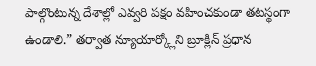పాల్గొంటున్న దేశాల్లో ఎవ్వరి పక్షం వహించకుండా తటస్థంగా ఉండాలి.” తర్వాత న్యూయార్క్లోని బ్రూక్లిన్ ప్రధాన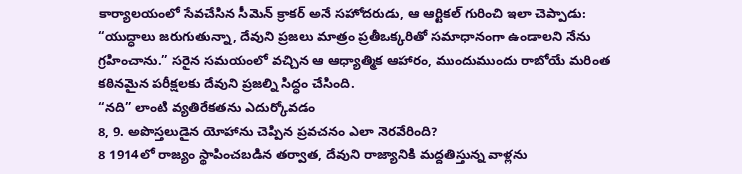కార్యాలయంలో సేవచేసిన సీమెన్ క్రాకర్ అనే సహోదరుడు, ఆ ఆర్టికల్ గురించి ఇలా చెప్పాడు: “యుద్ధాలు జరుగుతున్నా, దేవుని ప్రజలు మాత్రం ప్రతీఒక్కరితో సమాధానంగా ఉండాలని నేను గ్రహించాను.” సరైన సమయంలో వచ్చిన ఆ ఆధ్యాత్మిక ఆహారం, ముందుముందు రాబోయే మరింత కఠినమైన పరీక్షలకు దేవుని ప్రజల్ని సిద్ధం చేసింది.
“నది” లాంటి వ్యతిరేకతను ఎదుర్కోవడం
8, 9. అపొస్తలుడైన యోహాను చెప్పిన ప్రవచనం ఎలా నెరవేరింది?
8 1914లో రాజ్యం స్థాపించబడిన తర్వాత, దేవుని రాజ్యానికి మద్దతిస్తున్న వాళ్లను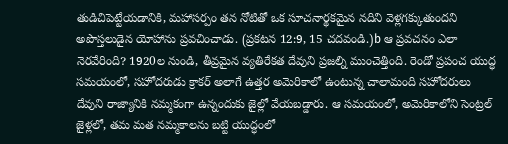తుడిచిపెట్టేయడానికి, మహాసర్పం తన నోటితో ఒక సూచనార్థకమైన నదిని వెళ్లగక్కుతుందని అపొస్తలుడైన యోహాను ప్రవచించాడు. (ప్రకటన 12:9, 15 చదవండి.)b ఆ ప్రవచనం ఎలా నెరవేరింది? 1920ల నుండి, తీవ్రమైన వ్యతిరేకత దేవుని ప్రజల్ని ముంచెత్తింది. రెండో ప్రపంచ యుద్ధ సమయంలో, సహోదరుడు క్రాకర్ అలాగే ఉత్తర అమెరికాలో ఉంటున్న చాలామంది సహోదరులు దేవుని రాజ్యానికి నమ్మకంగా ఉన్నందుకు జైల్లో వేయబడ్డారు. ఆ సమయంలో, అమెరికాలోని సెంట్రల్ జైళ్లలో, తమ మత నమ్మకాలను బట్టి యుద్ధంలో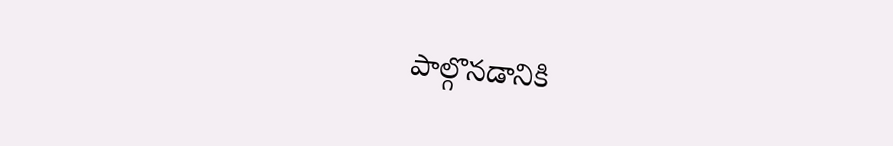పాల్గొనడానికి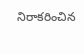నిరాకరించిన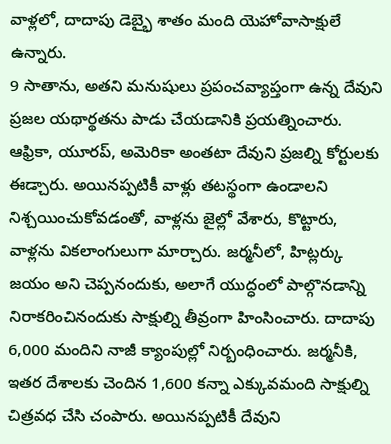వాళ్లలో, దాదాపు డెబ్భై శాతం మంది యెహోవాసాక్షులే ఉన్నారు.
9 సాతాను, అతని మనుషులు ప్రపంచవ్యాప్తంగా ఉన్న దేవుని ప్రజల యథార్థతను పాడు చేయడానికి ప్రయత్నించారు. ఆఫ్రికా, యూరప్, అమెరికా అంతటా దేవుని ప్రజల్ని కోర్టులకు ఈడ్చారు. అయినప్పటికీ వాళ్లు తటస్థంగా ఉండాలని నిశ్చయించుకోవడంతో, వాళ్లను జైల్లో వేశారు, కొట్టారు, వాళ్లను వికలాంగులుగా మార్చారు. జర్మనీలో, హిట్లర్కు జయం అని చెప్పనందుకు, అలాగే యుద్ధంలో పాల్గొనడాన్ని నిరాకరించినందుకు సాక్షుల్ని తీవ్రంగా హింసించారు. దాదాపు 6,000 మందిని నాజీ క్యాంపుల్లో నిర్బంధించారు. జర్మనీకి, ఇతర దేశాలకు చెందిన 1,600 కన్నా ఎక్కువమంది సాక్షుల్ని చిత్రవధ చేసి చంపారు. అయినప్పటికీ దేవుని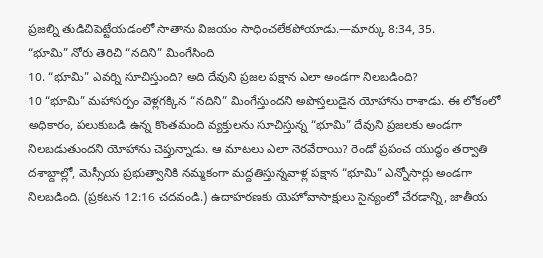ప్రజల్ని తుడిచిపెట్టేయడంలో సాతాను విజయం సాధించలేకపోయాడు.—మార్కు 8:34, 35.
“భూమి” నోరు తెరిచి “నదిని” మింగేసింది
10. “భూమి” ఎవర్ని సూచిస్తుంది? అది దేవుని ప్రజల పక్షాన ఎలా అండగా నిలబడింది?
10 “భూమి” మహాసర్పం వెళ్లగక్కిన “నదిని” మింగేస్తుందని అపొస్తలుడైన యోహాను రాశాడు. ఈ లోకంలో అధికారం, పలుకుబడి ఉన్న కొంతమంది వ్యక్తులను సూచిస్తున్న “భూమి” దేవుని ప్రజలకు అండగా నిలబడుతుందని యోహాను చెప్తున్నాడు. ఆ మాటలు ఎలా నెరవేరాయి? రెండో ప్రపంచ యుద్ధం తర్వాతి దశాబ్దాల్లో, మెస్సీయ ప్రభుత్వానికి నమ్మకంగా మద్దతిస్తున్నవాళ్ల పక్షాన “భూమి” ఎన్నోసార్లు అండగా నిలబడింది. (ప్రకటన 12:16 చదవండి.) ఉదాహరణకు యెహోవాసాక్షులు సైన్యంలో చేరడాన్ని, జాతీయ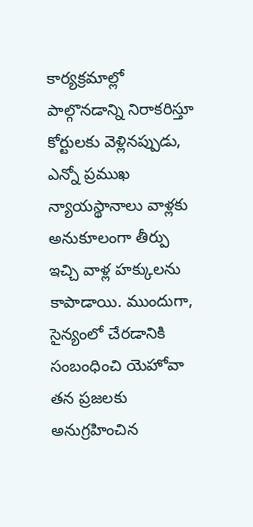కార్యక్రమాల్లో పాల్గొనడాన్ని నిరాకరిస్తూ కోర్టులకు వెళ్లినప్పుడు, ఎన్నో ప్రముఖ న్యాయస్థానాలు వాళ్లకు అనుకూలంగా తీర్పు ఇచ్చి వాళ్ల హక్కులను కాపాడాయి. ముందుగా, సైన్యంలో చేరడానికి సంబంధించి యెహోవా తన ప్రజలకు అనుగ్రహించిన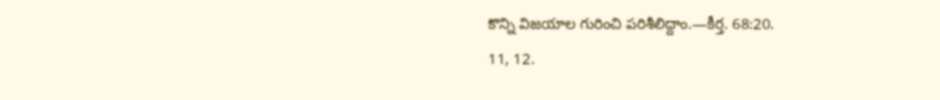కొన్ని విజయాల గురించి పరిశీలిద్దాం.—కీర్త. 68:20.
11, 12.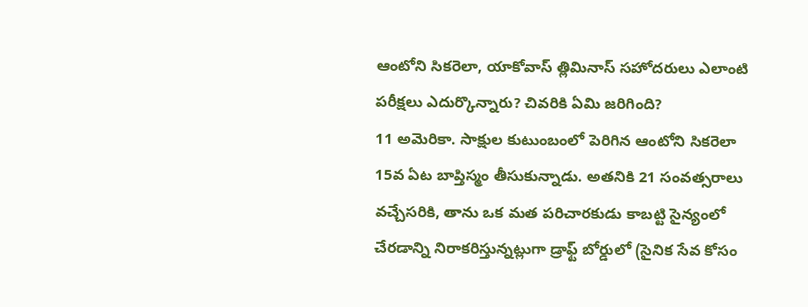ఆంటోని సికరెలా, యాకోవాస్ త్లిమినాస్ సహోదరులు ఎలాంటి పరీక్షలు ఎదుర్కొన్నారు? చివరికి ఏమి జరిగింది?
11 అమెరికా. సాక్షుల కుటుంబంలో పెరిగిన ఆంటోని సికరెలా 15వ ఏట బాప్తిస్మం తీసుకున్నాడు. అతనికి 21 సంవత్సరాలు వచ్చేసరికి, తాను ఒక మత పరిచారకుడు కాబట్టి సైన్యంలో చేరడాన్ని నిరాకరిస్తున్నట్లుగా డ్రాఫ్ట్ బోర్డులో (సైనిక సేవ కోసం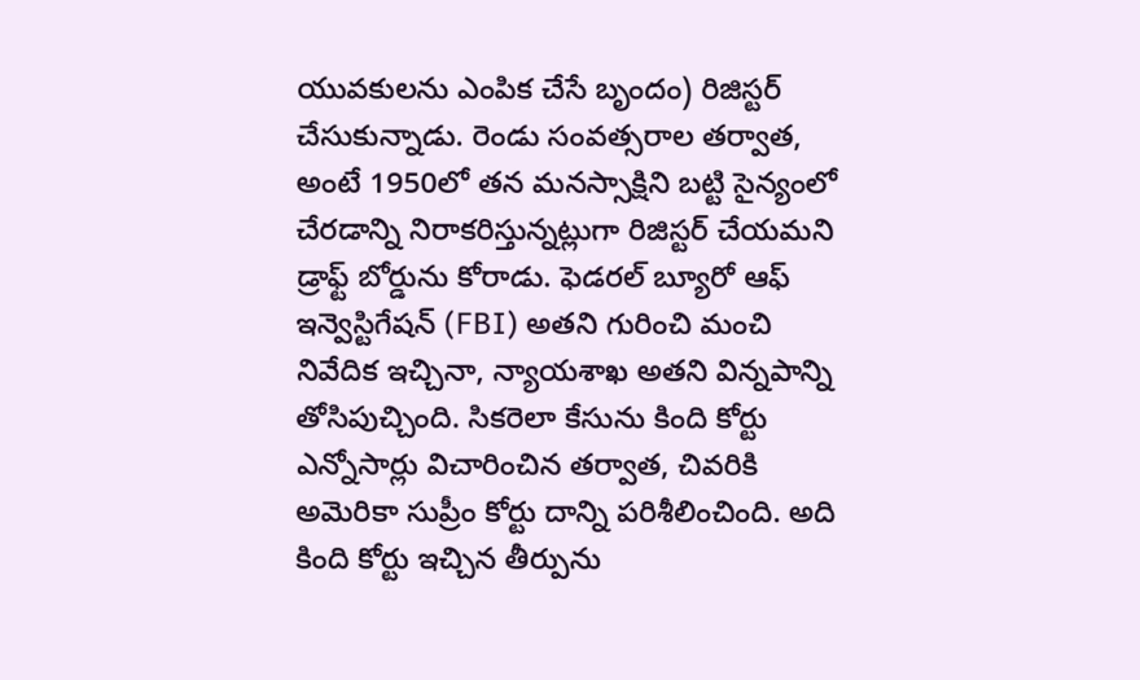యువకులను ఎంపిక చేసే బృందం) రిజిస్టర్ చేసుకున్నాడు. రెండు సంవత్సరాల తర్వాత, అంటే 1950లో తన మనస్సాక్షిని బట్టి సైన్యంలో చేరడాన్ని నిరాకరిస్తున్నట్లుగా రిజిస్టర్ చేయమని డ్రాఫ్ట్ బోర్డును కోరాడు. ఫెడరల్ బ్యూరో ఆఫ్ ఇన్వెస్టిగేషన్ (FBI) అతని గురించి మంచి నివేదిక ఇచ్చినా, న్యాయశాఖ అతని విన్నపాన్ని తోసిపుచ్చింది. సికరెలా కేసును కింది కోర్టు ఎన్నోసార్లు విచారించిన తర్వాత, చివరికి అమెరికా సుప్రీం కోర్టు దాన్ని పరిశీలించింది. అది కింది కోర్టు ఇచ్చిన తీర్పును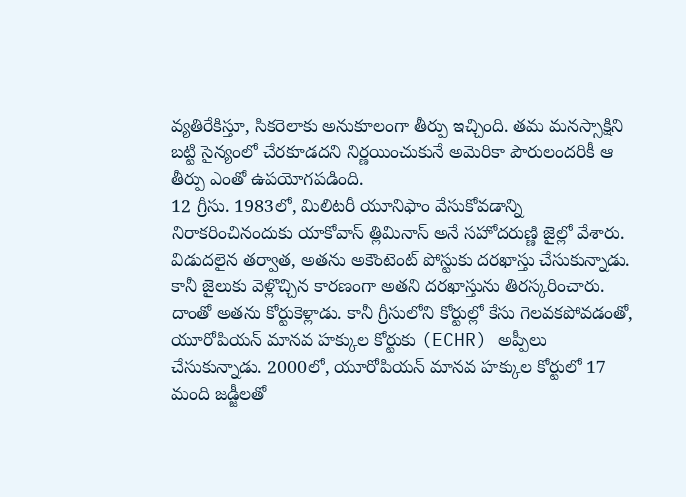వ్యతిరేకిస్తూ, సికరెలాకు అనుకూలంగా తీర్పు ఇచ్చింది. తమ మనస్సాక్షిని బట్టి సైన్యంలో చేరకూడదని నిర్ణయించుకునే అమెరికా పౌరులందరికీ ఆ తీర్పు ఎంతో ఉపయోగపడింది.
12 గ్రీసు. 1983లో, మిలిటరీ యూనిఫాం వేసుకోవడాన్ని నిరాకరించినందుకు యాకోవాస్ త్లిమినాస్ అనే సహోదరుణ్ణి జైల్లో వేశారు. విడుదలైన తర్వాత, అతను అకౌంటెంట్ పోస్టుకు దరఖాస్తు చేసుకున్నాడు. కానీ జైలుకు వెళ్లొచ్చిన కారణంగా అతని దరఖాస్తును తిరస్కరించారు. దాంతో అతను కోర్టుకెళ్లాడు. కానీ గ్రీసులోని కోర్టుల్లో కేసు గెలవకపోవడంతో, యూరోపియన్ మానవ హక్కుల కోర్టుకు (ECHR) అప్పీలు చేసుకున్నాడు. 2000లో, యూరోపియన్ మానవ హక్కుల కోర్టులో 17 మంది జడ్జీలతో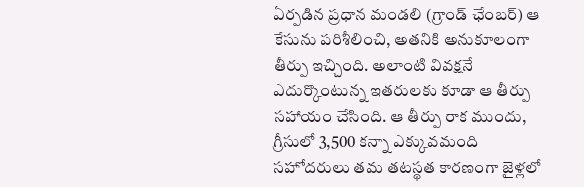ఏర్పడిన ప్రధాన మండలి (గ్రాండ్ ఛేంబర్) ఆ కేసును పరిశీలించి, అతనికి అనుకూలంగా తీర్పు ఇచ్చింది. అలాంటి వివక్షనే ఎదుర్కొంటున్న ఇతరులకు కూడా ఆ తీర్పు సహాయం చేసింది. ఆ తీర్పు రాక ముందు, గ్రీసులో 3,500 కన్నా ఎక్కువమంది సహోదరులు తమ తటస్థత కారణంగా జైళ్లలో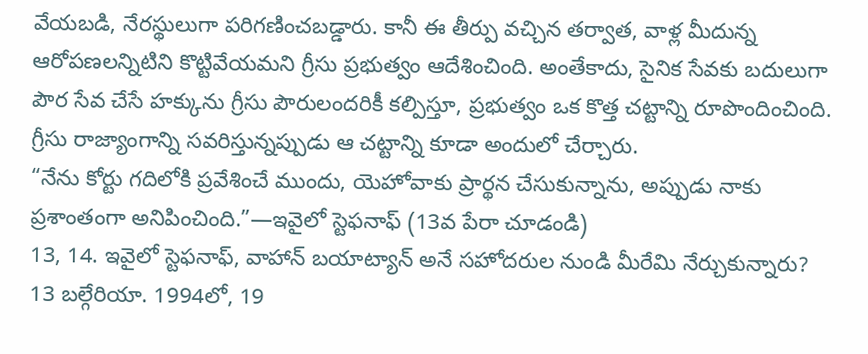వేయబడి, నేరస్థులుగా పరిగణించబడ్డారు. కానీ ఈ తీర్పు వచ్చిన తర్వాత, వాళ్ల మీదున్న ఆరోపణలన్నిటిని కొట్టివేయమని గ్రీసు ప్రభుత్వం ఆదేశించింది. అంతేకాదు, సైనిక సేవకు బదులుగా పౌర సేవ చేసే హక్కును గ్రీసు పౌరులందరికీ కల్పిస్తూ, ప్రభుత్వం ఒక కొత్త చట్టాన్ని రూపొందించింది. గ్రీసు రాజ్యాంగాన్ని సవరిస్తున్నప్పుడు ఆ చట్టాన్ని కూడా అందులో చేర్చారు.
“నేను కోర్టు గదిలోకి ప్రవేశించే ముందు, యెహోవాకు ప్రార్థన చేసుకున్నాను, అప్పుడు నాకు ప్రశాంతంగా అనిపించింది.”—ఇవైలో స్టెఫనాఫ్ (13వ పేరా చూడండి)
13, 14. ఇవైలో స్టెఫనాఫ్, వాహాన్ బయాట్యాన్ అనే సహోదరుల నుండి మీరేమి నేర్చుకున్నారు?
13 బల్గేరియా. 1994లో, 19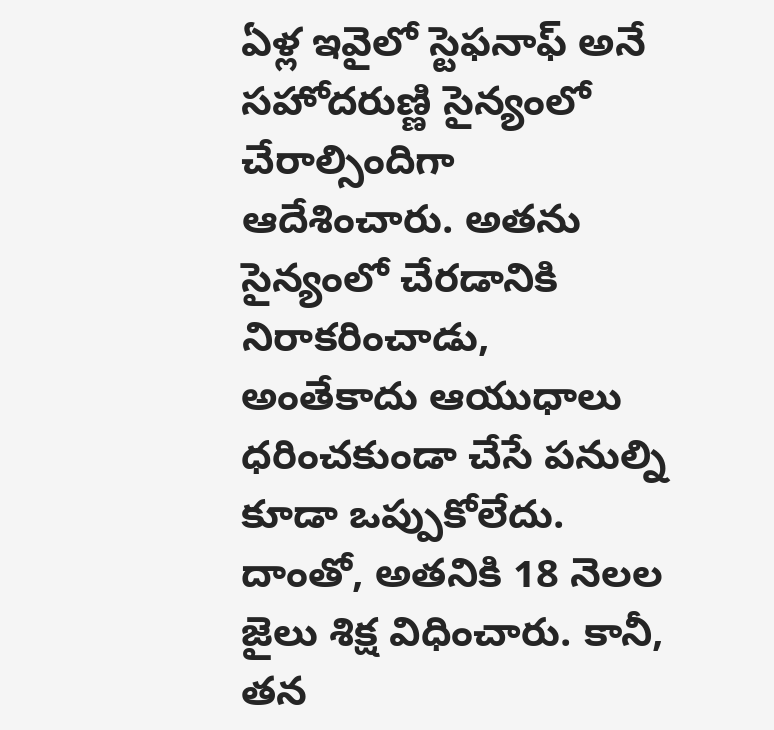ఏళ్ల ఇవైలో స్టెఫనాఫ్ అనే సహోదరుణ్ణి సైన్యంలో చేరాల్సిందిగా ఆదేశించారు. అతను సైన్యంలో చేరడానికి నిరాకరించాడు, అంతేకాదు ఆయుధాలు ధరించకుండా చేసే పనుల్ని కూడా ఒప్పుకోలేదు. దాంతో, అతనికి 18 నెలల జైలు శిక్ష విధించారు. కానీ, తన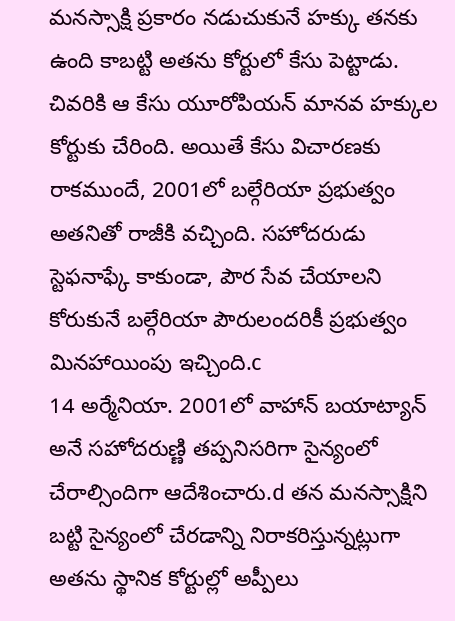మనస్సాక్షి ప్రకారం నడుచుకునే హక్కు తనకు ఉంది కాబట్టి అతను కోర్టులో కేసు పెట్టాడు. చివరికి ఆ కేసు యూరోపియన్ మానవ హక్కుల కోర్టుకు చేరింది. అయితే కేసు విచారణకు రాకముందే, 2001లో బల్గేరియా ప్రభుత్వం అతనితో రాజీకి వచ్చింది. సహోదరుడు స్టెఫనాఫ్కే కాకుండా, పౌర సేవ చేయాలని కోరుకునే బల్గేరియా పౌరులందరికీ ప్రభుత్వం మినహాయింపు ఇచ్చింది.c
14 అర్మేనియా. 2001లో వాహాన్ బయాట్యాన్ అనే సహోదరుణ్ణి తప్పనిసరిగా సైన్యంలో చేరాల్సిందిగా ఆదేశించారు.d తన మనస్సాక్షిని బట్టి సైన్యంలో చేరడాన్ని నిరాకరిస్తున్నట్లుగా అతను స్థానిక కోర్టుల్లో అప్పీలు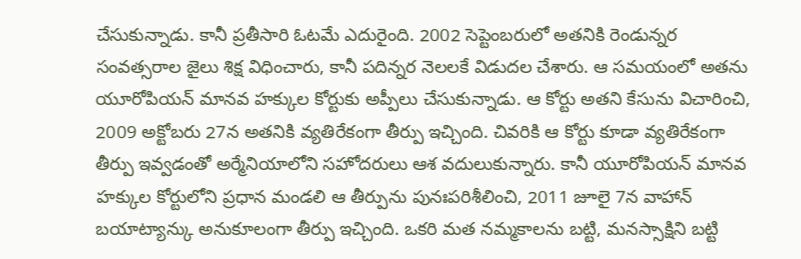చేసుకున్నాడు. కానీ ప్రతీసారి ఓటమే ఎదురైంది. 2002 సెప్టెంబరులో అతనికి రెండున్నర సంవత్సరాల జైలు శిక్ష విధించారు, కానీ పదిన్నర నెలలకే విడుదల చేశారు. ఆ సమయంలో అతను యూరోపియన్ మానవ హక్కుల కోర్టుకు అప్పీలు చేసుకున్నాడు. ఆ కోర్టు అతని కేసును విచారించి, 2009 అక్టోబరు 27న అతనికి వ్యతిరేకంగా తీర్పు ఇచ్చింది. చివరికి ఆ కోర్టు కూడా వ్యతిరేకంగా తీర్పు ఇవ్వడంతో అర్మేనియాలోని సహోదరులు ఆశ వదులుకున్నారు. కానీ యూరోపియన్ మానవ హక్కుల కోర్టులోని ప్రధాన మండలి ఆ తీర్పును పునఃపరిశీలించి, 2011 జూలై 7న వాహాన్ బయాట్యాన్కు అనుకూలంగా తీర్పు ఇచ్చింది. ఒకరి మత నమ్మకాలను బట్టి, మనస్సాక్షిని బట్టి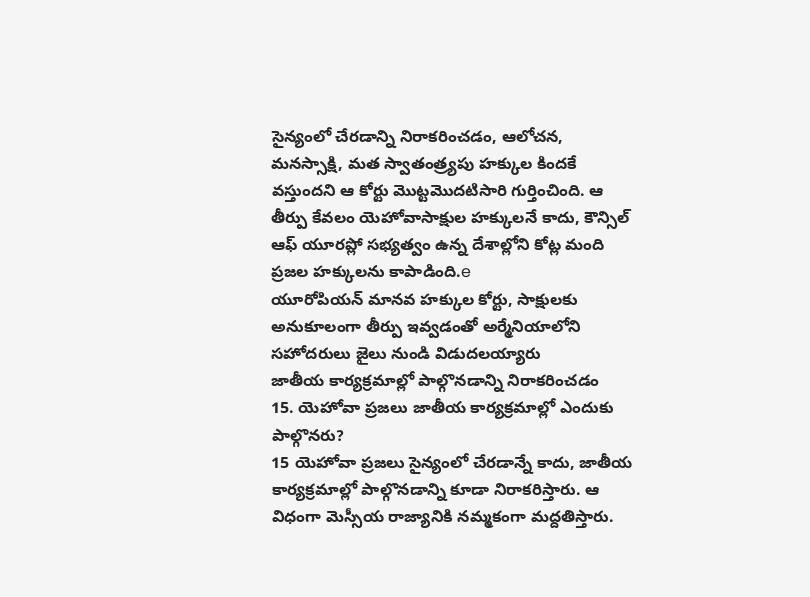సైన్యంలో చేరడాన్ని నిరాకరించడం, ఆలోచన, మనస్సాక్షి, మత స్వాతంత్ర్యపు హక్కుల కిందకే వస్తుందని ఆ కోర్టు మొట్టమొదటిసారి గుర్తించింది. ఆ తీర్పు కేవలం యెహోవాసాక్షుల హక్కులనే కాదు, కౌన్సిల్ ఆఫ్ యూరప్లో సభ్యత్వం ఉన్న దేశాల్లోని కోట్ల మంది ప్రజల హక్కులను కాపాడింది.e
యూరోపియన్ మానవ హక్కుల కోర్టు, సాక్షులకు అనుకూలంగా తీర్పు ఇవ్వడంతో అర్మేనియాలోని సహోదరులు జైలు నుండి విడుదలయ్యారు
జాతీయ కార్యక్రమాల్లో పాల్గొనడాన్ని నిరాకరించడం
15. యెహోవా ప్రజలు జాతీయ కార్యక్రమాల్లో ఎందుకు పాల్గొనరు?
15 యెహోవా ప్రజలు సైన్యంలో చేరడాన్నే కాదు, జాతీయ కార్యక్రమాల్లో పాల్గొనడాన్ని కూడా నిరాకరిస్తారు. ఆ విధంగా మెస్సీయ రాజ్యానికి నమ్మకంగా మద్దతిస్తారు.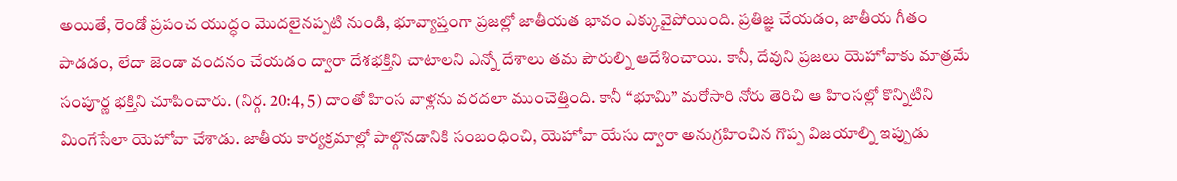అయితే, రెండో ప్రపంచ యుద్ధం మొదలైనప్పటి నుండి, భూవ్యాప్తంగా ప్రజల్లో జాతీయత భావం ఎక్కువైపోయింది. ప్రతిజ్ఞ చేయడం, జాతీయ గీతం పాడడం, లేదా జెండా వందనం చేయడం ద్వారా దేశభక్తిని చాటాలని ఎన్నో దేశాలు తమ పౌరుల్ని ఆదేశించాయి. కానీ, దేవుని ప్రజలు యెహోవాకు మాత్రమే సంపూర్ణ భక్తిని చూపించారు. (నిర్గ. 20:4, 5) దాంతో హింస వాళ్లను వరదలా ముంచెత్తింది. కానీ “భూమి” మరోసారి నోరు తెరిచి ఆ హింసల్లో కొన్నిటిని మింగేసేలా యెహోవా చేశాడు. జాతీయ కార్యక్రమాల్లో పాల్గొనడానికి సంబంధించి, యెహోవా యేసు ద్వారా అనుగ్రహించిన గొప్ప విజయాల్ని ఇప్పుడు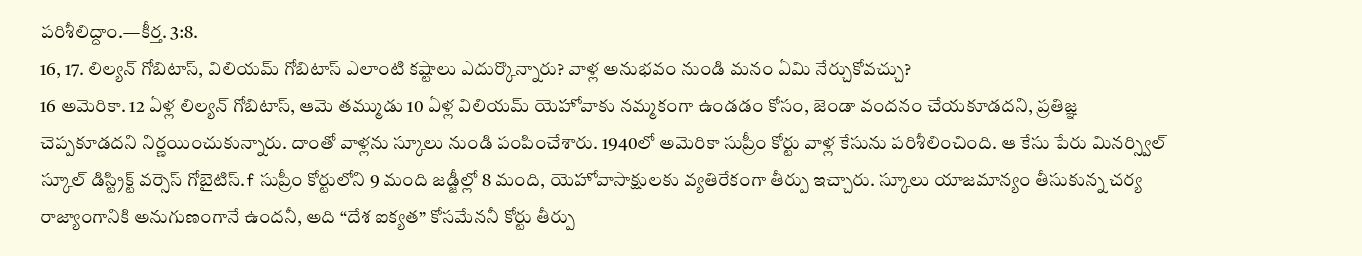పరిశీలిద్దాం.—కీర్త. 3:8.
16, 17. లిల్యన్ గోబిటాస్, విలియమ్ గోబిటాస్ ఎలాంటి కష్టాలు ఎదుర్కొన్నారు? వాళ్ల అనుభవం నుండి మనం ఏమి నేర్చుకోవచ్చు?
16 అమెరికా. 12 ఏళ్ల లిల్యన్ గోబిటాస్, ఆమె తమ్ముడు 10 ఏళ్ల విలియమ్ యెహోవాకు నమ్మకంగా ఉండడం కోసం, జెండా వందనం చేయకూడదని, ప్రతిజ్ఞ చెప్పకూడదని నిర్ణయించుకున్నారు. దాంతో వాళ్లను స్కూలు నుండి పంపించేశారు. 1940లో అమెరికా సుప్రీం కోర్టు వాళ్ల కేసును పరిశీలించింది. ఆ కేసు పేరు మినర్స్విల్ స్కూల్ డిస్ట్రిక్ట్ వర్సెస్ గోబైటిస్.f సుప్రీం కోర్టులోని 9 మంది జడ్జీల్లో 8 మంది, యెహోవాసాక్షులకు వ్యతిరేకంగా తీర్పు ఇచ్చారు. స్కూలు యాజమాన్యం తీసుకున్న చర్య రాజ్యాంగానికి అనుగుణంగానే ఉందనీ, అది “దేశ ఐక్యత” కోసమేననీ కోర్టు తీర్పు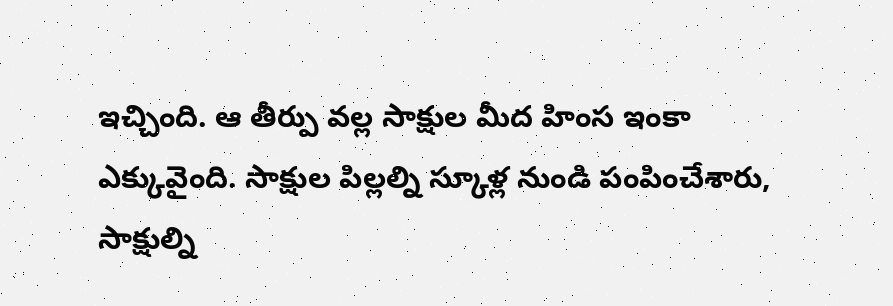ఇచ్చింది. ఆ తీర్పు వల్ల సాక్షుల మీద హింస ఇంకా ఎక్కువైంది. సాక్షుల పిల్లల్ని స్కూళ్ల నుండి పంపించేశారు, సాక్షుల్ని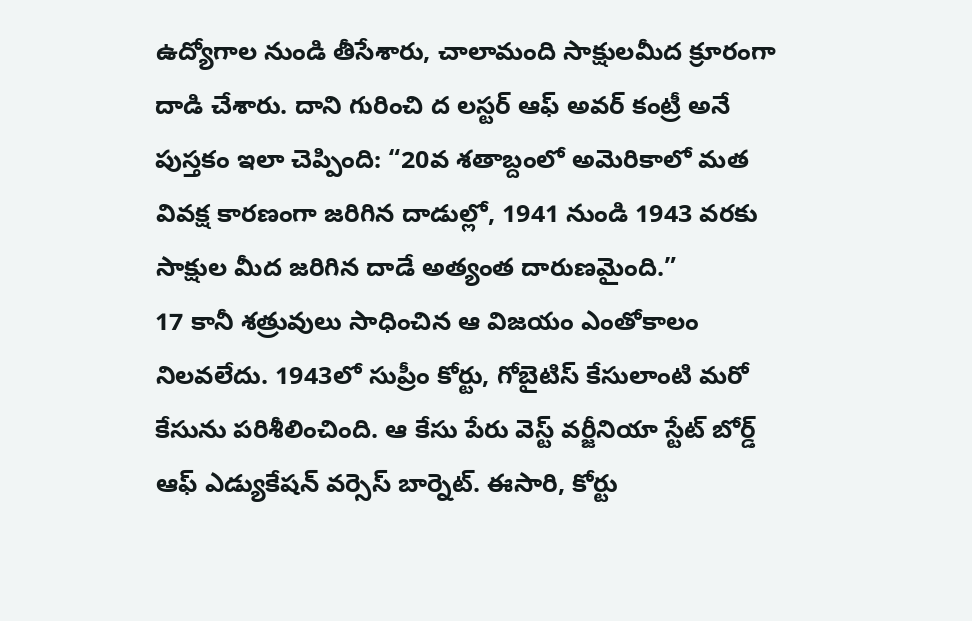ఉద్యోగాల నుండి తీసేశారు, చాలామంది సాక్షులమీద క్రూరంగా దాడి చేశారు. దాని గురించి ద లస్టర్ ఆఫ్ అవర్ కంట్రీ అనే పుస్తకం ఇలా చెప్పింది: “20వ శతాబ్దంలో అమెరికాలో మత వివక్ష కారణంగా జరిగిన దాడుల్లో, 1941 నుండి 1943 వరకు సాక్షుల మీద జరిగిన దాడే అత్యంత దారుణమైంది.”
17 కానీ శత్రువులు సాధించిన ఆ విజయం ఎంతోకాలం నిలవలేదు. 1943లో సుప్రీం కోర్టు, గోబైటిస్ కేసులాంటి మరో కేసును పరిశీలించింది. ఆ కేసు పేరు వెస్ట్ వర్జీనియా స్టేట్ బోర్డ్ ఆఫ్ ఎడ్యుకేషన్ వర్సెస్ బార్నెట్. ఈసారి, కోర్టు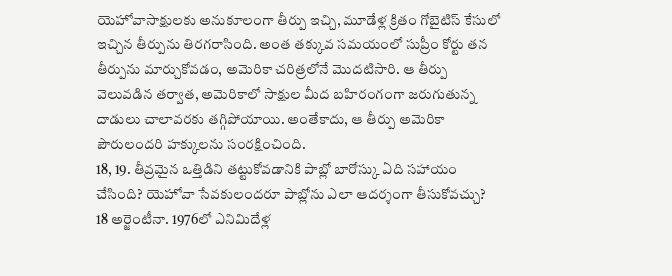యెహోవాసాక్షులకు అనుకూలంగా తీర్పు ఇచ్చి, మూడేళ్ల క్రితం గోబైటిస్ కేసులో ఇచ్చిన తీర్పును తిరగరాసింది. అంత తక్కువ సమయంలో సుప్రీం కోర్టు తన తీర్పును మార్చుకోవడం, అమెరికా చరిత్రలోనే మొదటిసారి. ఆ తీర్పు వెలువడిన తర్వాత, అమెరికాలో సాక్షుల మీద బహిరంగంగా జరుగుతున్న దాడులు చాలావరకు తగ్గిపోయాయి. అంతేకాదు, ఆ తీర్పు అమెరికా పౌరులందరి హక్కులను సంరక్షించింది.
18, 19. తీవ్రమైన ఒత్తిడిని తట్టుకోవడానికి పాబ్లో బారోస్కు ఏది సహాయం చేసింది? యెహోవా సేవకులందరూ పాబ్లోను ఎలా ఆదర్శంగా తీసుకోవచ్చు?
18 అర్జెంటీనా. 1976లో ఎనిమిదేళ్ల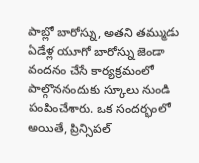పాబ్లో బారోస్ను, అతని తమ్ముడు ఏడేళ్ల యూగో బారోస్ను జెండా వందనం చేసే కార్యక్రమంలో పాల్గొననందుకు స్కూలు నుండి పంపించేశారు. ఒక సందర్భంలో అయితే, ప్రిన్సిపల్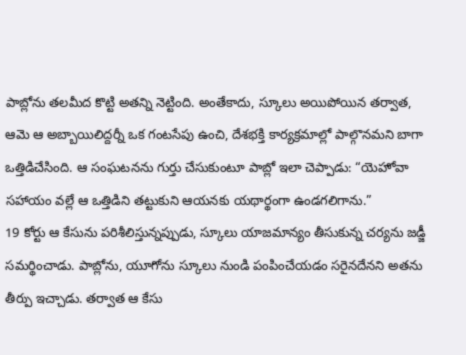పాబ్లోను తలమీద కొట్టి అతన్ని నెట్టింది. అంతేకాదు, స్కూలు అయిపోయిన తర్వాత, ఆమె ఆ అబ్బాయిలిద్దర్నీ ఒక గంటసేపు ఉంచి, దేశభక్తి కార్యక్రమాల్లో పాల్గొనమని బాగా ఒత్తిడిచేసింది. ఆ సంఘటనను గుర్తు చేసుకుంటూ పాబ్లో ఇలా చెప్పాడు: “యెహోవా సహాయం వల్లే ఆ ఒత్తిడిని తట్టుకుని ఆయనకు యథార్థంగా ఉండగలిగాను.”
19 కోర్టు ఆ కేసును పరిశీలిస్తున్నప్పుడు, స్కూలు యాజమాన్యం తీసుకున్న చర్యను జడ్జీ సమర్థించాడు. పాబ్లోను, యూగోను స్కూలు నుండి పంపించేయడం సరైనదేనని అతను తీర్పు ఇచ్చాడు. తర్వాత ఆ కేసు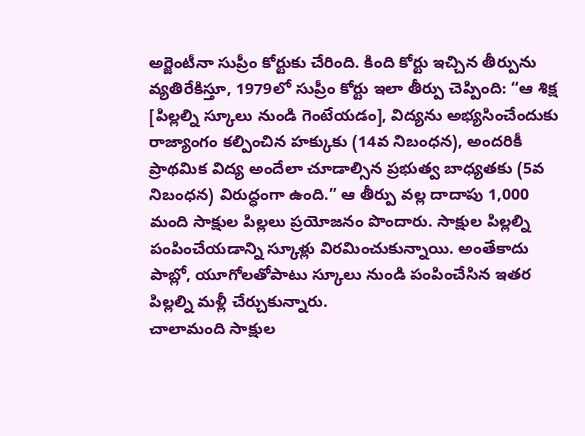అర్జెంటీనా సుప్రీం కోర్టుకు చేరింది. కింది కోర్టు ఇచ్చిన తీర్పును వ్యతిరేకిస్తూ, 1979లో సుప్రీం కోర్టు ఇలా తీర్పు చెప్పింది: “ఆ శిక్ష [పిల్లల్ని స్కూలు నుండి గెంటేయడం], విద్యను అభ్యసించేందుకు రాజ్యాంగం కల్పించిన హక్కుకు (14వ నిబంధన), అందరికీ ప్రాథమిక విద్య అందేలా చూడాల్సిన ప్రభుత్వ బాధ్యతకు (5వ నిబంధన) విరుద్ధంగా ఉంది.” ఆ తీర్పు వల్ల దాదాపు 1,000 మంది సాక్షుల పిల్లలు ప్రయోజనం పొందారు. సాక్షుల పిల్లల్ని పంపించేయడాన్ని స్కూళ్లు విరమించుకున్నాయి. అంతేకాదు పాబ్లో, యూగోలతోపాటు స్కూలు నుండి పంపించేసిన ఇతర పిల్లల్ని మళ్లీ చేర్చుకున్నారు.
చాలామంది సాక్షుల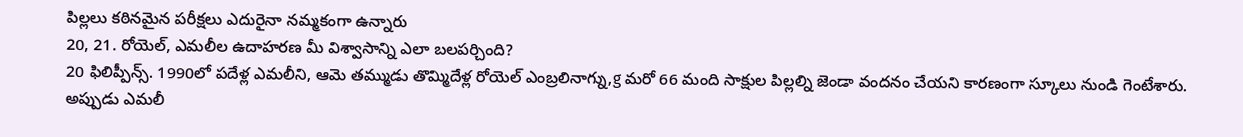పిల్లలు కఠినమైన పరీక్షలు ఎదురైనా నమ్మకంగా ఉన్నారు
20, 21. రోయెల్, ఎమలీల ఉదాహరణ మీ విశ్వాసాన్ని ఎలా బలపర్చింది?
20 ఫిలిప్పీన్స్. 1990లో పదేళ్ల ఎమలీని, ఆమె తమ్ముడు తొమ్మిదేళ్ల రోయెల్ ఎంబ్రలినాగ్ను,g మరో 66 మంది సాక్షుల పిల్లల్ని జెండా వందనం చేయని కారణంగా స్కూలు నుండి గెంటేశారు. అప్పుడు ఎమలీ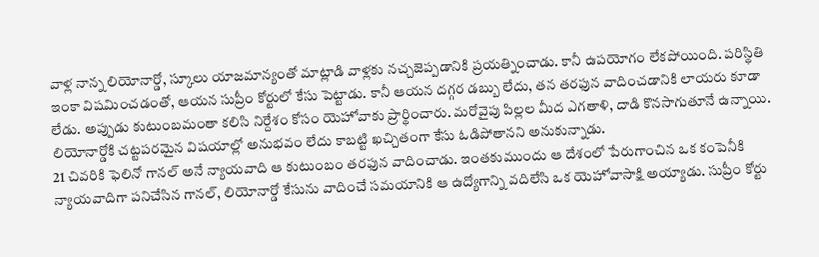వాళ్ల నాన్న లియోనార్డో, స్కూలు యాజమాన్యంతో మాట్లాడి వాళ్లకు నచ్చజెప్పడానికి ప్రయత్నించాడు. కానీ ఉపయోగం లేకపోయింది. పరిస్థితి ఇంకా విషమించడంతో, ఆయన సుప్రీం కోర్టులో కేసు పెట్టాడు. కానీ ఆయన దగ్గర డబ్బు లేదు, తన తరఫున వాదించడానికి లాయరు కూడా లేడు. అప్పుడు కుటుంబమంతా కలిసి నిర్దేశం కోసం యెహోవాకు ప్రార్థించారు. మరోవైపు పిల్లల మీద ఎగతాళి, దాడి కొనసాగుతూనే ఉన్నాయి. లియోనార్డోకి చట్టపరమైన విషయాల్లో అనుభవం లేదు కాబట్టి ఖచ్చితంగా కేసు ఓడిపోతానని అనుకున్నాడు.
21 చివరికి ఫెలినో గానల్ అనే న్యాయవాది ఆ కుటుంబం తరఫున వాదించాడు. ఇంతకుముందు ఆ దేశంలో పేరుగాంచిన ఒక కంపెనీకి న్యాయవాదిగా పనిచేసిన గానల్, లియోనార్డో కేసును వాదించే సమయానికి ఆ ఉద్యోగాన్ని వదిలేసి ఒక యెహోవాసాక్షి అయ్యాడు. సుప్రీం కోర్టు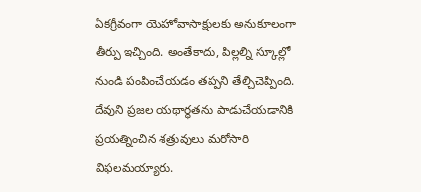ఏకగ్రీవంగా యెహోవాసాక్షులకు అనుకూలంగా తీర్పు ఇచ్చింది. అంతేకాదు, పిల్లల్ని స్కూల్లో నుండి పంపించేయడం తప్పని తేల్చిచెప్పింది. దేవుని ప్రజల యథార్థతను పాడుచేయడానికి ప్రయత్నించిన శత్రువులు మరోసారి విఫలమయ్యారు.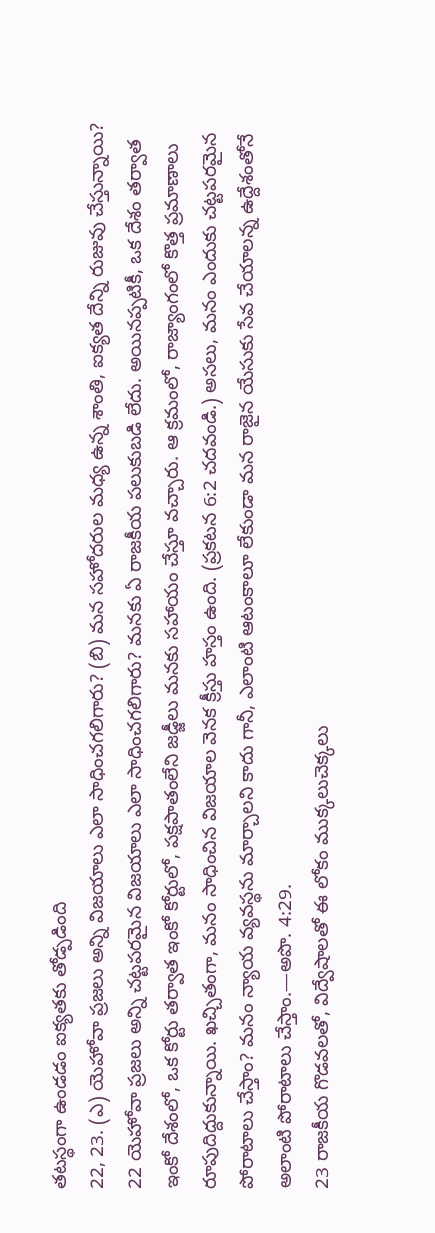తటస్థంగా ఉండడం ఐక్యతకు తోడ్పడింది
22, 23. (ఎ) యెహోవా ప్రజలు అన్ని విజయాలు ఎలా సాధించగలిగారు? (బి) మన సహోదరుల మధ్య ఉన్న శాంతి, ఐక్యత దేన్ని రుజువు చేస్తున్నాయి?
22 యెహోవా ప్రజలు అన్ని చట్టపరమైన విజయాలు ఎలా సాధించగలిగారు? మనకు ఏ రాజకీయ పలుకుబడి లేదు. అయినప్పటికీ, ఒక దేశం తర్వాత ఇంకో దేశంలో, ఒక కోర్టు తర్వాత ఇంకో కోర్టులో, పక్షపాతంలేని జడ్జీలు మనకు సహాయం చేస్తూ వచ్చారు. ఆ క్రమంలో, రాజ్యాంగంలో కొత్త ప్రమాణాలు రూపుదిద్దుకున్నాయి. ఖచ్చితంగా, మనం సాధించిన విజయాల వెనక క్రీస్తు హస్తం ఉంది. (ప్రకటన 6:2 చదవండి.) అసలు, మనం ఎందుకు చట్టపరమైన పోరాటాలు చేస్తాం? మనం న్యాయ వ్యవస్థను మార్చాలని కాదు గానీ, ఎలాంటి ఆటంకాలూ లేకుండా మన రాజైన యేసుకు సేవ చేయాలన్న ఉద్దేశంతోనే అలాంటి పోరాటాలు చేస్తాం.—అపొ. 4:29.
23 రాజకీయ గొడవలతో, విద్వేషాలతో ఈ లోకం ముక్కలుచెక్కలు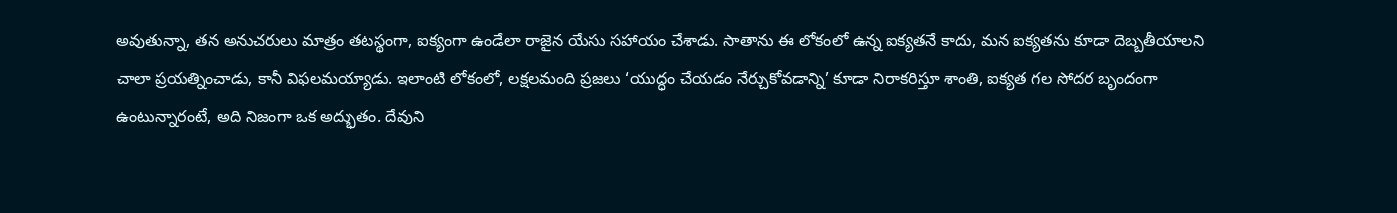అవుతున్నా, తన అనుచరులు మాత్రం తటస్థంగా, ఐక్యంగా ఉండేలా రాజైన యేసు సహాయం చేశాడు. సాతాను ఈ లోకంలో ఉన్న ఐక్యతనే కాదు, మన ఐక్యతను కూడా దెబ్బతీయాలని చాలా ప్రయత్నించాడు, కానీ విఫలమయ్యాడు. ఇలాంటి లోకంలో, లక్షలమంది ప్రజలు ‘యుద్ధం చేయడం నేర్చుకోవడాన్ని’ కూడా నిరాకరిస్తూ శాంతి, ఐక్యత గల సోదర బృందంగా ఉంటున్నారంటే, అది నిజంగా ఒక అద్భుతం. దేవుని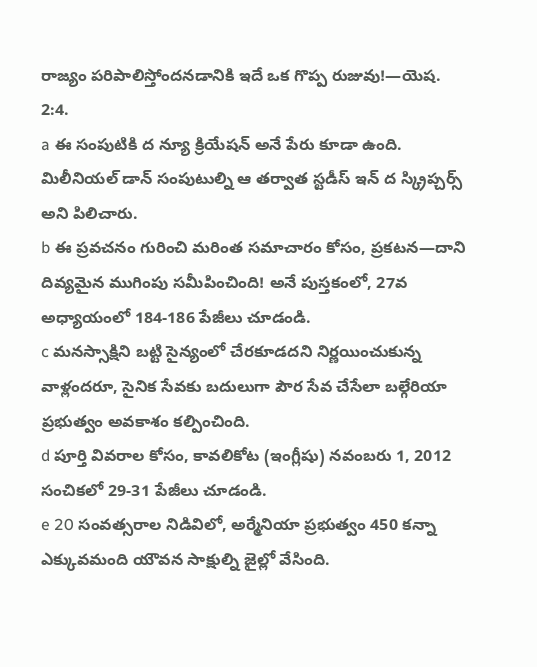రాజ్యం పరిపాలిస్తోందనడానికి ఇదే ఒక గొప్ప రుజువు!—యెష. 2:4.
a ఈ సంపుటికి ద న్యూ క్రియేషన్ అనే పేరు కూడా ఉంది. మిలీనియల్ డాన్ సంపుటుల్ని ఆ తర్వాత స్టడీస్ ఇన్ ద స్క్రిప్చర్స్ అని పిలిచారు.
b ఈ ప్రవచనం గురించి మరింత సమాచారం కోసం, ప్రకటన—దాని దివ్యమైన ముగింపు సమీపించింది! అనే పుస్తకంలో, 27వ అధ్యాయంలో 184-186 పేజీలు చూడండి.
c మనస్సాక్షిని బట్టి సైన్యంలో చేరకూడదని నిర్ణయించుకున్న వాళ్లందరూ, సైనిక సేవకు బదులుగా పౌర సేవ చేసేలా బల్గేరియా ప్రభుత్వం అవకాశం కల్పించింది.
d పూర్తి వివరాల కోసం, కావలికోట (ఇంగ్లీషు) నవంబరు 1, 2012 సంచికలో 29-31 పేజీలు చూడండి.
e 20 సంవత్సరాల నిడివిలో, అర్మేనియా ప్రభుత్వం 450 కన్నా ఎక్కువమంది యౌవన సాక్షుల్ని జైల్లో వేసింది.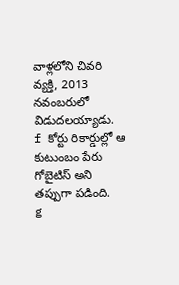వాళ్లలోని చివరి వ్యక్తి, 2013 నవంబరులో విడుదలయ్యాడు.
f కోర్టు రికార్డుల్లో ఆ కుటుంబం పేరు గోబైటిస్ అని తప్పుగా పడింది.
g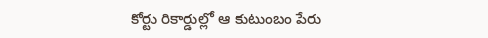కోర్టు రికార్డుల్లో ఆ కుటుంబం పేరు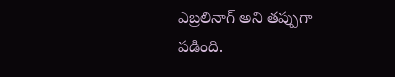ఎబ్రలినాగ్ అని తప్పుగా పడింది.